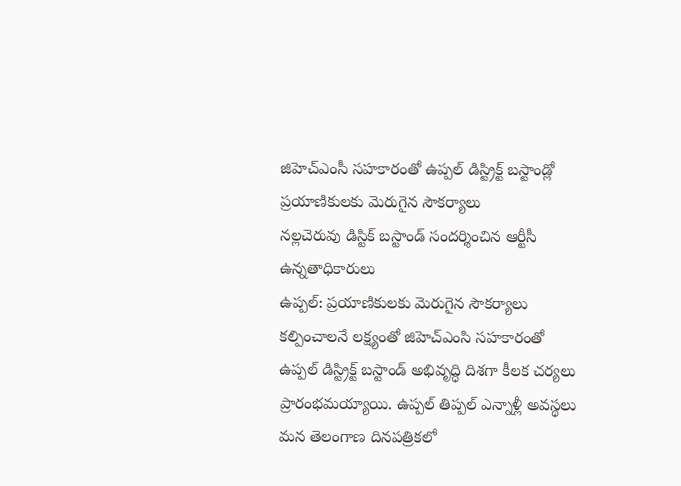జిహెచ్ఎంసీ సహకారంతో ఉప్పల్ డిస్ట్రిక్ట్ బస్టాండ్లో ప్రయాణికులకు మెరుగైన సౌకర్యాలు
నల్లచెరువు డిస్టిక్ బస్టాండ్ సందర్శించిన ఆర్టీసీ ఉన్నతాధికారులు
ఉప్పల్: ప్రయాణికులకు మెరుగైన సౌకర్యాలు కల్పించాలనే లక్ష్యంతో జిహెచ్ఎంసి సహకారంతో ఉప్పల్ డిస్ట్రిక్ట్ బస్టాండ్ అభివృద్ధి దిశగా కీలక చర్యలు ప్రారంభమయ్యాయి. ఉప్పల్ తిప్పల్ ఎన్నాళ్లీ అవస్థలు మన తెలంగాణ దినపత్రికలో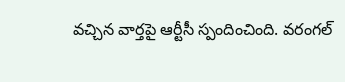వచ్చిన వార్తపై ఆర్టీసీ స్పందించింది. వరంగల్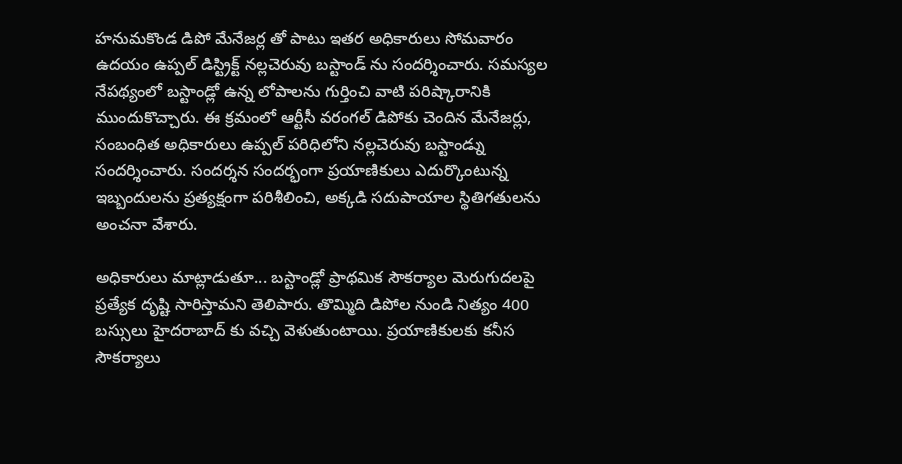హనుమకొండ డిపో మేనేజర్ల తో పాటు ఇతర అధికారులు సోమవారం ఉదయం ఉప్పల్ డిస్ట్రిక్ట్ నల్లచెరువు బస్టాండ్ ను సందర్శించారు. సమస్యల నేపథ్యంలో బస్టాండ్లో ఉన్న లోపాలను గుర్తించి వాటి పరిష్కారానికి ముందుకొచ్చారు. ఈ క్రమంలో ఆర్టీసీ వరంగల్ డిపోకు చెందిన మేనేజర్లు, సంబంధిత అధికారులు ఉప్పల్ పరిధిలోని నల్లచెరువు బస్టాండ్ను సందర్శించారు. సందర్శన సందర్భంగా ప్రయాణికులు ఎదుర్కొంటున్న ఇబ్బందులను ప్రత్యక్షంగా పరిశీలించి, అక్కడి సదుపాయాల స్థితిగతులను అంచనా వేశారు.

అధికారులు మాట్లాడుతూ... బస్టాండ్లో ప్రాథమిక సౌకర్యాల మెరుగుదలపై ప్రత్యేక దృష్టి సారిస్తామని తెలిపారు. తొమ్మిది డిపోల నుండి నిత్యం 400 బస్సులు హైదరాబాద్ కు వచ్చి వెళుతుంటాయి. ప్రయాణికులకు కనీస సౌకర్యాలు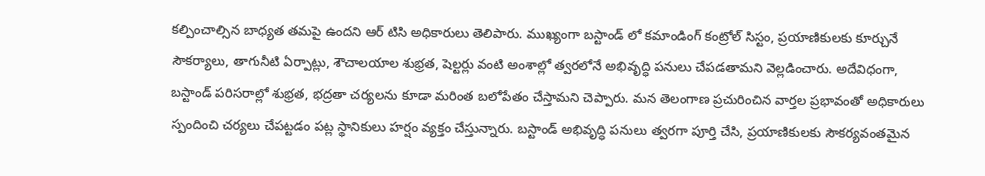కల్పించాల్సిన బాధ్యత తమపై ఉందని ఆర్ టిసి అధికారులు తెలిపారు. ముఖ్యంగా బస్టాండ్ లో కమాండింగ్ కంట్రోల్ సిస్టం, ప్రయాణికులకు కూర్చునే సౌకర్యాలు, తాగునీటి ఏర్పాట్లు, శౌచాలయాల శుభ్రత, షెల్టర్లు వంటి అంశాల్లో త్వరలోనే అభివృద్ధి పనులు చేపడతామని వెల్లడించారు. అదేవిధంగా, బస్టాండ్ పరిసరాల్లో శుభ్రత, భద్రతా చర్యలను కూడా మరింత బలోపేతం చేస్తామని చెప్పారు. మన తెలంగాణ ప్రచురించిన వార్తల ప్రభావంతో అధికారులు స్పందించి చర్యలు చేపట్టడం పట్ల స్థానికులు హర్షం వ్యక్తం చేస్తున్నారు. బస్టాండ్ అభివృద్ధి పనులు త్వరగా పూర్తి చేసి, ప్రయాణికులకు సౌకర్యవంతమైన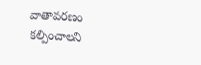వాతావరణం కల్పించాలని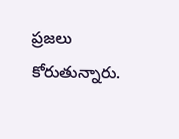ప్రజలు కోరుతున్నారు.